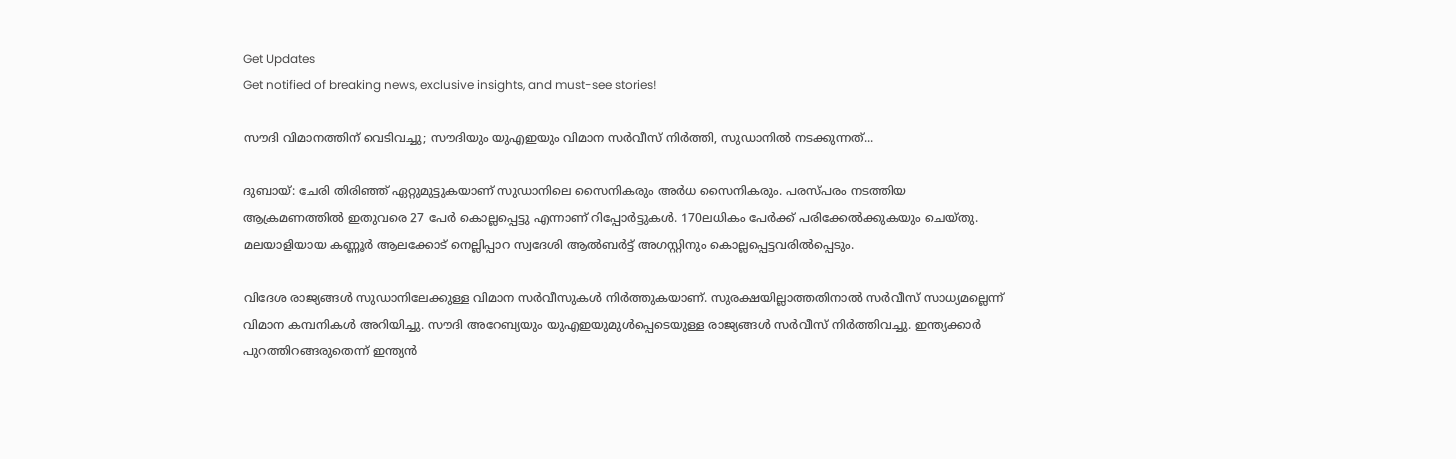Get Updates
Get notified of breaking news, exclusive insights, and must-see stories!

സൗദി വിമാനത്തിന് വെടിവച്ചു; സൗദിയും യുഎഇയും വിമാന സര്‍വീസ് നിര്‍ത്തി, സുഡാനില്‍ നടക്കുന്നത്...

ദുബായ്: ചേരി തിരിഞ്ഞ് ഏറ്റുമുട്ടുകയാണ് സുഡാനിലെ സൈനികരും അര്‍ധ സൈനികരും. പരസ്പരം നടത്തിയ ആക്രമണത്തില്‍ ഇതുവരെ 27 പേര്‍ കൊല്ലപ്പെട്ടു എന്നാണ് റിപ്പോര്‍ട്ടുകള്‍. 170ലധികം പേര്‍ക്ക് പരിക്കേല്‍ക്കുകയും ചെയ്തു. മലയാളിയായ കണ്ണൂര്‍ ആലക്കോട് നെല്ലിപ്പാറ സ്വദേശി ആല്‍ബര്‍ട്ട് അഗസ്റ്റിനും കൊല്ലപ്പെട്ടവരില്‍പ്പെടും.

വിദേശ രാജ്യങ്ങള്‍ സുഡാനിലേക്കുള്ള വിമാന സര്‍വീസുകള്‍ നിര്‍ത്തുകയാണ്. സുരക്ഷയില്ലാത്തതിനാല്‍ സര്‍വീസ് സാധ്യമല്ലെന്ന് വിമാന കമ്പനികള്‍ അറിയിച്ചു. സൗദി അറേബ്യയും യുഎഇയുമുള്‍പ്പെടെയുള്ള രാജ്യങ്ങള്‍ സര്‍വീസ് നിര്‍ത്തിവച്ചു. ഇന്ത്യക്കാര്‍ പുറത്തിറങ്ങരുതെന്ന് ഇന്ത്യന്‍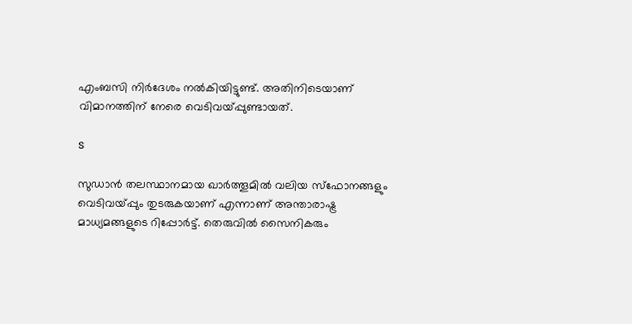എംബസി നിര്‍ദേശം നല്‍കിയിട്ടുണ്ട്. അതിനിടെയാണ് വിമാനത്തിന് നേരെ വെടിവയ്പ്പുണ്ടായത്.

s

സുഡാന്‍ തലസ്ഥാനമായ ഖാര്‍ത്തൂമില്‍ വലിയ സ്‌ഫോനങ്ങളും വെടിവയ്പ്പും തുടരുകയാണ് എന്നാണ് അന്താരാഷ്ട്ര മാധ്യമങ്ങളുടെ റിപ്പോര്‍ട്ട്. തെരുവില്‍ സൈനികരും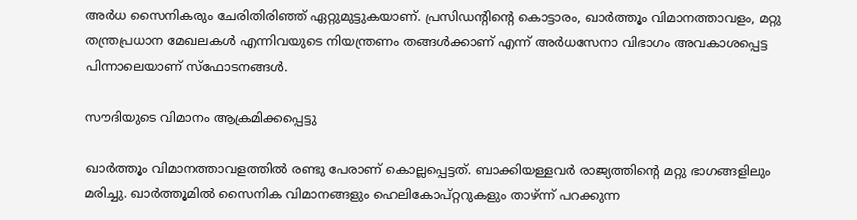അര്‍ധ സൈനികരും ചേരിതിരിഞ്ഞ് ഏറ്റുമുട്ടുകയാണ്. പ്രസിഡന്റിന്റെ കൊട്ടാരം, ഖാര്‍ത്തൂം വിമാനത്താവളം, മറ്റു തന്ത്രപ്രധാന മേഖലകള്‍ എന്നിവയുടെ നിയന്ത്രണം തങ്ങള്‍ക്കാണ് എന്ന് അര്‍ധസേനാ വിഭാഗം അവകാശപ്പെട്ട പിന്നാലെയാണ് സ്‌ഫോടനങ്ങള്‍.

സൗദിയുടെ വിമാനം ആക്രമിക്കപ്പെട്ടു

ഖാര്‍ത്തൂം വിമാനത്താവളത്തില്‍ രണ്ടു പേരാണ് കൊല്ലപ്പെട്ടത്. ബാക്കിയള്ളവര്‍ രാജ്യത്തിന്റെ മറ്റു ഭാഗങ്ങളിലും മരിച്ചു. ഖാര്‍ത്തൂമില്‍ സൈനിക വിമാനങ്ങളും ഹെലികോപ്റ്ററുകളും താഴ്ന്ന് പറക്കുന്ന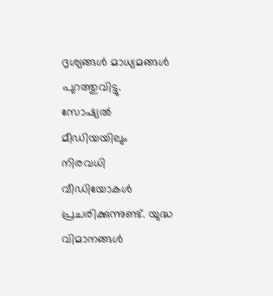ദൃശ്യങ്ങള്‍ മാധ്യമങ്ങള്‍ പുറത്തുവിട്ടു. സോഷ്യല്‍ മീഡിയയിലും നിരവധി വീഡിയോകള്‍ പ്രചരിക്കുന്നുണ്ട്. യുദ്ധ വിമാനങ്ങള്‍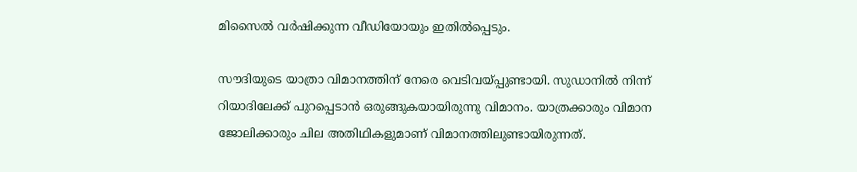മിസൈല്‍ വര്‍ഷിക്കുന്ന വീഡിയോയും ഇതില്‍പ്പെടും.

സൗദിയുടെ യാത്രാ വിമാനത്തിന് നേരെ വെടിവയ്പ്പുണ്ടായി. സുഡാനില്‍ നിന്ന് റിയാദിലേക്ക് പുറപ്പെടാന്‍ ഒരുങ്ങുകയായിരുന്നു വിമാനം. യാത്രക്കാരും വിമാന ജോലിക്കാരും ചില അതിഥികളുമാണ് വിമാനത്തിലുണ്ടായിരുന്നത്.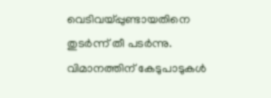വെടിവയ്പ്പുണ്ടായതിനെ തുടര്‍ന്ന് തീ പടര്‍ന്നു. വിമാനത്തിന് കേടുപാടുകള്‍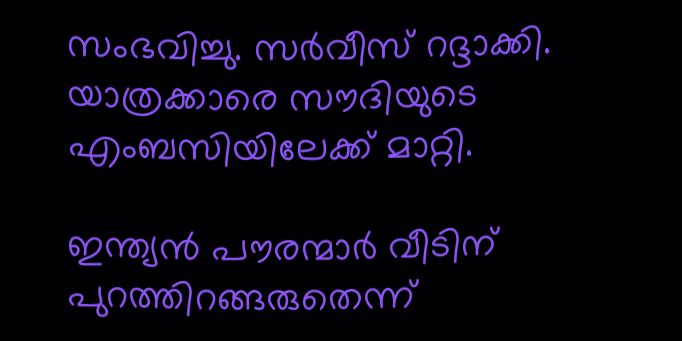സംഭവിച്ചു. സര്‍വീസ് റദ്ദാക്കി. യാത്രക്കാരെ സൗദിയുടെ എംബസിയിലേക്ക് മാറ്റി.

ഇന്ത്യന്‍ പൗരന്മാര്‍ വീടിന് പുറത്തിറങ്ങരുതെന്ന്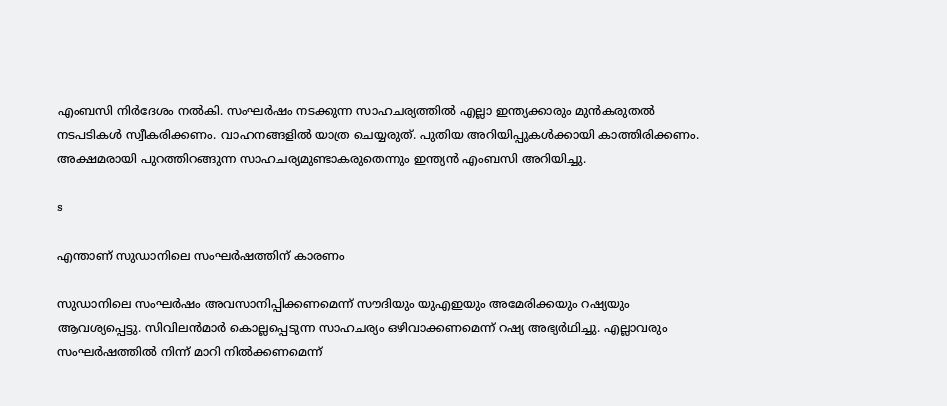എംബസി നിര്‍ദേശം നല്‍കി. സംഘര്‍ഷം നടക്കുന്ന സാഹചര്യത്തില്‍ എല്ലാ ഇന്ത്യക്കാരും മുന്‍കരുതല്‍ നടപടികള്‍ സ്വീകരിക്കണം. വാഹനങ്ങളില്‍ യാത്ര ചെയ്യരുത്. പുതിയ അറിയിപ്പുകള്‍ക്കായി കാത്തിരിക്കണം. അക്ഷമരായി പുറത്തിറങ്ങുന്ന സാഹചര്യമുണ്ടാകരുതെന്നും ഇന്ത്യന്‍ എംബസി അറിയിച്ചു.

s

എന്താണ് സുഡാനിലെ സംഘര്‍ഷത്തിന് കാരണം

സുഡാനിലെ സംഘര്‍ഷം അവസാനിപ്പിക്കണമെന്ന് സൗദിയും യുഎഇയും അമേരിക്കയും റഷ്യയും ആവശ്യപ്പെട്ടു. സിവിലന്‍മാര്‍ കൊല്ലപ്പെടുന്ന സാഹചര്യം ഒഴിവാക്കണമെന്ന് റഷ്യ അഭ്യര്‍ഥിച്ചു. എല്ലാവരും സംഘര്‍ഷത്തില്‍ നിന്ന് മാറി നില്‍ക്കണമെന്ന്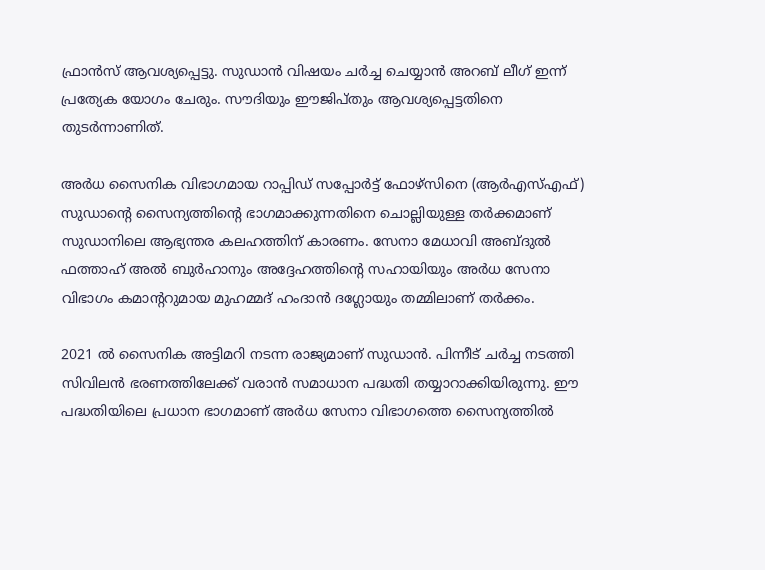ഫ്രാന്‍സ് ആവശ്യപ്പെട്ടു. സുഡാന്‍ വിഷയം ചര്‍ച്ച ചെയ്യാന്‍ അറബ് ലീഗ് ഇന്ന് പ്രത്യേക യോഗം ചേരും. സൗദിയും ഈജിപ്തും ആവശ്യപ്പെട്ടതിനെ തുടര്‍ന്നാണിത്.

അര്‍ധ സൈനിക വിഭാഗമായ റാപ്പിഡ് സപ്പോര്‍ട്ട് ഫോഴ്‌സിനെ (ആര്‍എസ്എഫ്) സുഡാന്റെ സൈന്യത്തിന്റെ ഭാഗമാക്കുന്നതിനെ ചൊല്ലിയുള്ള തര്‍ക്കമാണ് സുഡാനിലെ ആഭ്യന്തര കലഹത്തിന് കാരണം. സേനാ മേധാവി അബ്ദുല്‍ ഫത്താഹ് അല്‍ ബുര്‍ഹാനും അദ്ദേഹത്തിന്റെ സഹായിയും അര്‍ധ സേനാ വിഭാഗം കമാന്ററുമായ മുഹമ്മദ് ഹംദാന്‍ ദഗ്ലോയും തമ്മിലാണ് തര്‍ക്കം.

2021 ല്‍ സൈനിക അട്ടിമറി നടന്ന രാജ്യമാണ് സുഡാന്‍. പിന്നീട് ചര്‍ച്ച നടത്തി സിവിലന്‍ ഭരണത്തിലേക്ക് വരാന്‍ സമാധാന പദ്ധതി തയ്യാറാക്കിയിരുന്നു. ഈ പദ്ധതിയിലെ പ്രധാന ഭാഗമാണ് അര്‍ധ സേനാ വിഭാഗത്തെ സൈന്യത്തില്‍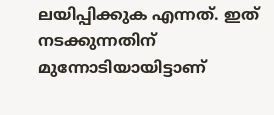ലയിപ്പിക്കുക എന്നത്. ഇത് നടക്കുന്നതിന് മുന്നോടിയായിട്ടാണ്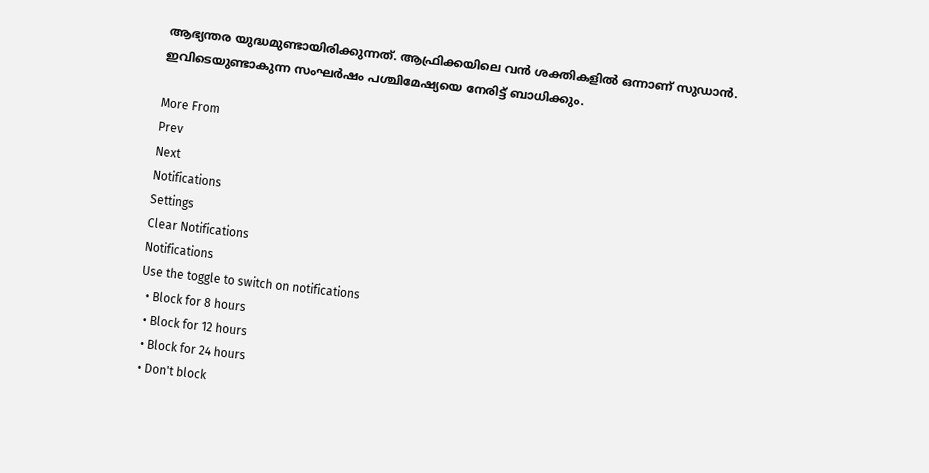ആഭ്യന്തര യുദ്ധമുണ്ടായിരിക്കുന്നത്. ആഫ്രിക്കയിലെ വന്‍ ശക്തികളില്‍ ഒന്നാണ് സുഡാന്‍. ഇവിടെയുണ്ടാകുന്ന സംഘര്‍ഷം പശ്ചിമേഷ്യയെ നേരിട്ട് ബാധിക്കും.

More From
Prev
Next
Notifications
Settings
Clear Notifications
Notifications
Use the toggle to switch on notifications
  • Block for 8 hours
  • Block for 12 hours
  • Block for 24 hours
  • Don't block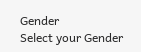Gender
Select your Gender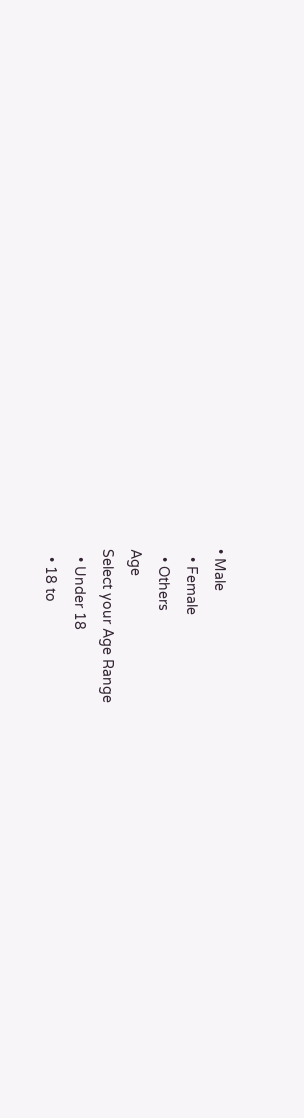• Male
  • Female
  • Others
Age
Select your Age Range
  • Under 18
  • 18 to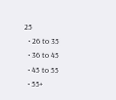25
  • 26 to 35
  • 36 to 45
  • 45 to 55
  • 55+